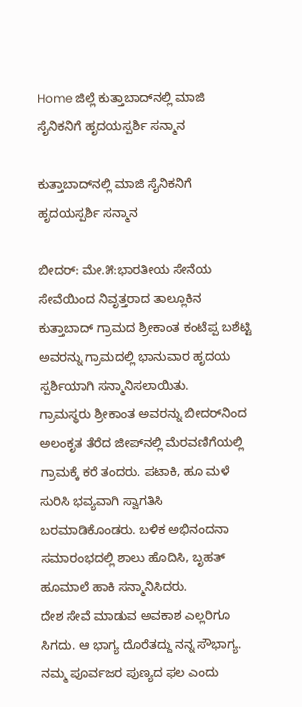Home ಜಿಲ್ಲೆ ಕುತ್ತಾಬಾದ್‌ನಲ್ಲಿ ಮಾಜಿ ಸೈನಿಕನಿಗೆ ಹೃದಯಸ್ಪರ್ಶಿ ಸನ್ಮಾನ

ಕುತ್ತಾಬಾದ್‌ನಲ್ಲಿ ಮಾಜಿ ಸೈನಿಕನಿಗೆ ಹೃದಯಸ್ಪರ್ಶಿ ಸನ್ಮಾನ

ಬೀದರ್: ಮೇ.೫:ಭಾರತೀಯ ಸೇನೆಯ ಸೇವೆಯಿಂದ ನಿವೃತ್ತರಾದ ತಾಲ್ಲೂಕಿನ ಕುತ್ತಾಬಾದ್ ಗ್ರಾಮದ ಶ್ರೀಕಾಂತ ಕಂಟೆಪ್ಪ ಬಶೆಟ್ಟಿ ಅವರನ್ನು ಗ್ರಾಮದಲ್ಲಿ ಭಾನುವಾರ ಹೃದಯ ಸ್ಪರ್ಶಿಯಾಗಿ ಸನ್ಮಾನಿಸಲಾಯಿತು.
ಗ್ರಾಮಸ್ಥರು ಶ್ರೀಕಾಂತ ಅವರನ್ನು ಬೀದರ್‌ನಿಂದ ಅಲಂಕೃತ ತೆರೆದ ಜೀಪ್‌ನಲ್ಲಿ ಮೆರವಣಿಗೆಯಲ್ಲಿ ಗ್ರಾಮಕ್ಕೆ ಕರೆ ತಂದರು. ಪಟಾಕಿ, ಹೂ ಮಳೆ ಸುರಿಸಿ ಭವ್ಯವಾಗಿ ಸ್ವಾಗತಿಸಿ ಬರಮಾಡಿಕೊಂಡರು. ಬಳಿಕ ಅಭಿನಂದನಾ ಸಮಾರಂಭದಲ್ಲಿ ಶಾಲು ಹೊದಿಸಿ, ಬೃಹತ್ ಹೂಮಾಲೆ ಹಾಕಿ ಸನ್ಮಾನಿಸಿದರು.
ದೇಶ ಸೇವೆ ಮಾಡುವ ಅವಕಾಶ ಎಲ್ಲರಿಗೂ ಸಿಗದು. ಆ ಭಾಗ್ಯ ದೊರೆತದ್ದು ನನ್ನ ಸೌಭಾಗ್ಯ. ನಮ್ಮ ಪೂರ್ವಜರ ಪುಣ್ಯದ ಫಲ ಎಂದು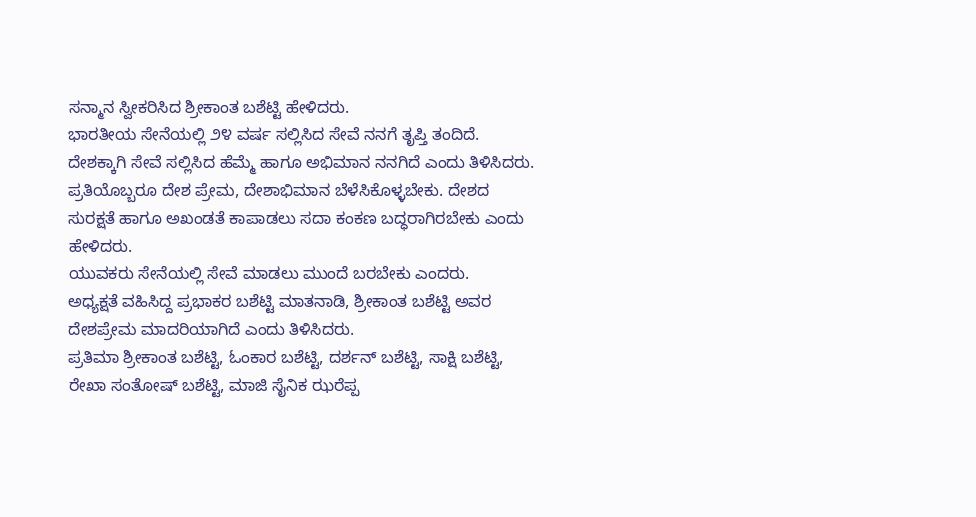ಸನ್ಮಾನ ಸ್ವೀಕರಿಸಿದ ಶ್ರೀಕಾಂತ ಬಶೆಟ್ಟಿ ಹೇಳಿದರು.
ಭಾರತೀಯ ಸೇನೆಯಲ್ಲಿ ೨೪ ವರ್ಷ ಸಲ್ಲಿಸಿದ ಸೇವೆ ನನಗೆ ತೃಪ್ತಿ ತಂದಿದೆ. ದೇಶಕ್ಕಾಗಿ ಸೇವೆ ಸಲ್ಲಿಸಿದ ಹೆಮ್ಮೆ ಹಾಗೂ ಅಭಿಮಾನ ನನಗಿದೆ ಎಂದು ತಿಳಿಸಿದರು.
ಪ್ರತಿಯೊಬ್ಬರೂ ದೇಶ ಪ್ರೇಮ, ದೇಶಾಭಿಮಾನ ಬೆಳೆಸಿಕೊಳ್ಳಬೇಕು. ದೇಶದ ಸುರಕ್ಷತೆ ಹಾಗೂ ಅಖಂಡತೆ ಕಾಪಾಡಲು ಸದಾ ಕಂಕಣ ಬದ್ಧರಾಗಿರಬೇಕು ಎಂದು ಹೇಳಿದರು.
ಯುವಕರು ಸೇನೆಯಲ್ಲಿ ಸೇವೆ ಮಾಡಲು ಮುಂದೆ ಬರಬೇಕು ಎಂದರು.
ಅಧ್ಯಕ್ಷತೆ ವಹಿಸಿದ್ದ ಪ್ರಭಾಕರ ಬಶೆಟ್ಟಿ ಮಾತನಾಡಿ, ಶ್ರೀಕಾಂತ ಬಶೆಟ್ಟಿ ಅವರ ದೇಶಪ್ರೇಮ ಮಾದರಿಯಾಗಿದೆ ಎಂದು ತಿಳಿಸಿದರು.
ಪ್ರತಿಮಾ ಶ್ರೀಕಾಂತ ಬಶೆಟ್ಟಿ, ಓಂಕಾರ ಬಶೆಟ್ಟಿ, ದರ್ಶನ್ ಬಶೆಟ್ಟಿ, ಸಾಕ್ಷಿ ಬಶೆಟ್ಟಿ, ರೇಖಾ ಸಂತೋಷ್ ಬಶೆಟ್ಟಿ, ಮಾಜಿ ಸೈನಿಕ ಝರೆಪ್ಪ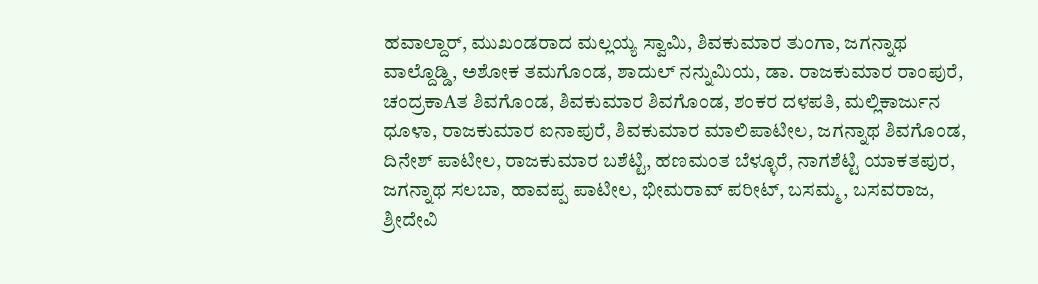ಹವಾಲ್ದಾರ್, ಮುಖಂಡರಾದ ಮಲ್ಲಯ್ಯ ಸ್ವಾಮಿ, ಶಿವಕುಮಾರ ತುಂಗಾ, ಜಗನ್ನಾಥ ವಾಲ್ದೊಡ್ಡಿ, ಅಶೋಕ ತಮಗೊಂಡ, ಶಾದುಲ್ ನನ್ನುಮಿಯ, ಡಾ. ರಾಜಕುಮಾರ ರಾಂಪುರೆ, ಚಂದ್ರಕಾAತ ಶಿವಗೊಂಡ, ಶಿವಕುಮಾರ ಶಿವಗೊಂಡ, ಶಂಕರ ದಳಪತಿ, ಮಲ್ಲಿಕಾರ್ಜುನ ಧೂಳಾ, ರಾಜಕುಮಾರ ಐನಾಪುರೆ, ಶಿವಕುಮಾರ ಮಾಲಿಪಾಟೀಲ, ಜಗನ್ನಾಥ ಶಿವಗೊಂಡ, ದಿನೇಶ್ ಪಾಟೀಲ, ರಾಜಕುಮಾರ ಬಶೆಟ್ಟಿ, ಹಣಮಂತ ಬೆಳ್ಳೂರೆ, ನಾಗಶೆಟ್ಟಿ ಯಾಕತಪುರ, ಜಗನ್ನಾಥ ಸಲಬಾ, ಹಾವಪ್ಪ ಪಾಟೀಲ, ಭೀಮರಾವ್ ಪರೀಟ್, ಬಸಮ್ಮ, ಬಸವರಾಜ, ಶ್ರೀದೇವಿ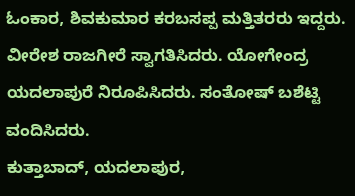ಓಂಕಾರ, ಶಿವಕುಮಾರ ಕರಬಸಪ್ಪ ಮತ್ತಿತರರು ಇದ್ದರು.
ವೀರೇಶ ರಾಜಗೀರೆ ಸ್ವಾಗತಿಸಿದರು. ಯೋಗೇಂದ್ರ ಯದಲಾಪುರೆ ನಿರೂಪಿಸಿದರು. ಸಂತೋಷ್ ಬಶೆಟ್ಟಿ ವಂದಿಸಿದರು.
ಕುತ್ತಾಬಾದ್, ಯದಲಾಪುರ,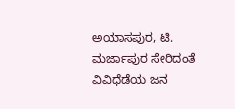ಅಯಾಸಪುರ, ಟಿ. ಮರ್ಜಾಪುರ ಸೇರಿದಂತೆ ವಿವಿಧೆಡೆಯ ಜನ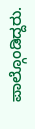ಪಾಲ್ಗೊಂಡಿದ್ದರು.